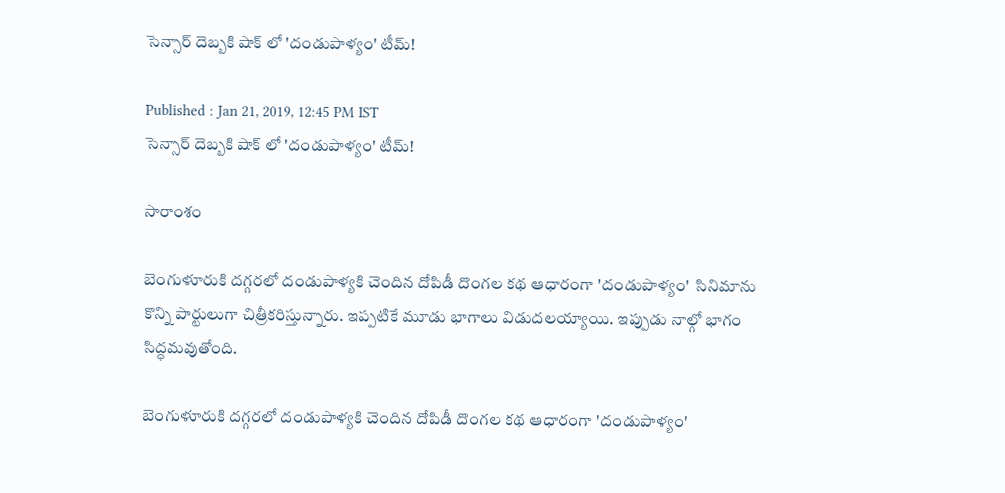సెన్సార్ దెబ్బకి షాక్ లో 'దండుపాళ్యం' టీమ్!

Published : Jan 21, 2019, 12:45 PM IST
సెన్సార్ దెబ్బకి షాక్ లో 'దండుపాళ్యం' టీమ్!

సారాంశం

బెంగుళూరుకి దగ్గరలో దండుపాళ్యకి చెందిన దోపిడీ దొంగల కథ ఆధారంగా 'దండుపాళ్యం'  సినిమాను కొన్ని పార్టులుగా చిత్రీకరిస్తున్నారు. ఇప్పటికే మూడు భాగాలు విడుదలయ్యాయి. ఇప్పుడు నాల్గో భాగం సిద్ధమవుతోంది.

బెంగుళూరుకి దగ్గరలో దండుపాళ్యకి చెందిన దోపిడీ దొంగల కథ ఆధారంగా 'దండుపాళ్యం'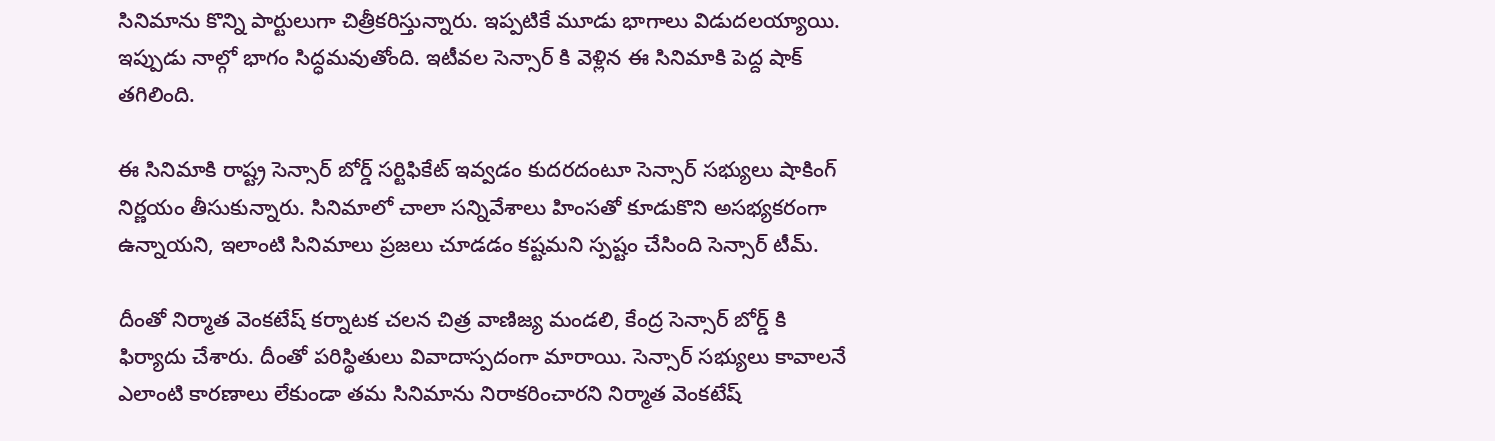సినిమాను కొన్ని పార్టులుగా చిత్రీకరిస్తున్నారు. ఇప్పటికే మూడు భాగాలు విడుదలయ్యాయి. ఇప్పుడు నాల్గో భాగం సిద్ధమవుతోంది. ఇటీవల సెన్సార్ కి వెళ్లిన ఈ సినిమాకి పెద్ద షాక్ తగిలింది.

ఈ సినిమాకి రాష్ట్ర సెన్సార్ బోర్డ్ సర్టిఫికేట్ ఇవ్వడం కుదరదంటూ సెన్సార్ సభ్యులు షాకింగ్ నిర్ణయం తీసుకున్నారు. సినిమాలో చాలా సన్నివేశాలు హింసతో కూడుకొని అసభ్యకరంగా ఉన్నాయని, ఇలాంటి సినిమాలు ప్రజలు చూడడం కష్టమని స్పష్టం చేసింది సెన్సార్ టీమ్.

దీంతో నిర్మాత వెంకటేష్ కర్నాటక చలన చిత్ర వాణిజ్య మండలి, కేంద్ర సెన్సార్ బోర్డ్ కి ఫిర్యాదు చేశారు. దీంతో పరిస్థితులు వివాదాస్పదంగా మారాయి. సెన్సార్ సభ్యులు కావాలనే ఎలాంటి కారణాలు లేకుండా తమ సినిమాను నిరాకరించారని నిర్మాత వెంకటేష్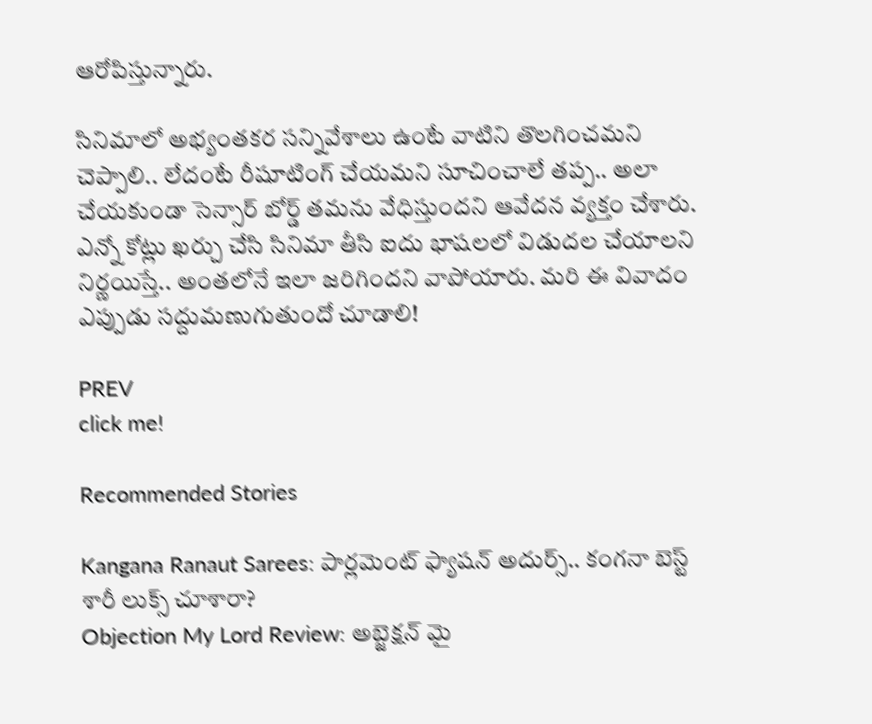ఆరోపిస్తున్నారు.

సినిమాలో అభ్యంతకర సన్నివేశాలు ఉంటే వాటిని తొలగించమని చెప్పాలి.. లేదంటే రీషూటింగ్ చేయమని సూచించాలే తప్ప.. అలా చేయకుండా సెన్సార్ బోర్డ్ తమను వేధిస్తుందని ఆవేదన వ్యక్తం చేశారు. ఎన్నో కోట్లు ఖర్చు చేసి సినిమా తీసి ఐదు భాషలలో విడుదల చేయాలని నిర్ణయిస్తే.. అంతలోనే ఇలా జరిగిందని వాపోయారు. మరి ఈ వివాదం ఎప్పుడు సద్దుమణుగుతుందో చూడాలి!

PREV
click me!

Recommended Stories

Kangana Ranaut Sarees: పార్లమెంట్ ఫ్యాషన్ అదుర్స్.. కంగనా బెస్ట్ శారీ లుక్స్ చూశారా?
Objection My Lord Review: అబ్జెక్షన్‌ మై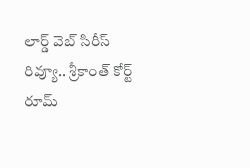లార్డ్ వెబ్‌ సిరీస్‌ రివ్యూ.. శ్రీకాంత్‌ కోర్ట్ రూమ్‌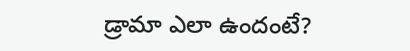డ్రామా ఎలా ఉందంటే?